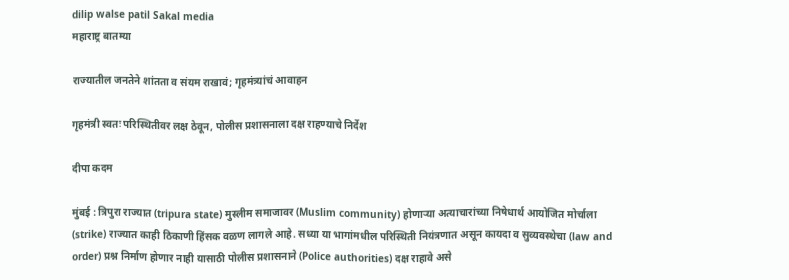dilip walse patil Sakal media
महाराष्ट्र बातम्या

राज्यातील जनतेने शांतता व संयम राखावं; गृहमंत्र्यांचं आवाहन

गृहमंत्री स्वतः परिस्थितीवर लक्ष ठेवून, पोलीस प्रशासनाला दक्ष राहण्याचे निर्देश

दीपा कदम

मुंबई : त्रिपुरा राज्यात (tripura state) मुस्लीम समाजावर (Muslim community) होणाऱ्या अत्याचारांच्या निषेधार्थ आयोजित मोर्चाला (strike) राज्यात काही ठिकाणी हिंसक वळण लागले आहे. सध्या या भागांमधील परिस्थिती नियंत्रणात असून कायदा व सुव्यवस्थेचा (law and order) प्रश्न निर्माण होणार नाही यासाठी पोलीस प्रशासनाने (Police authorities) दक्ष राहावे असे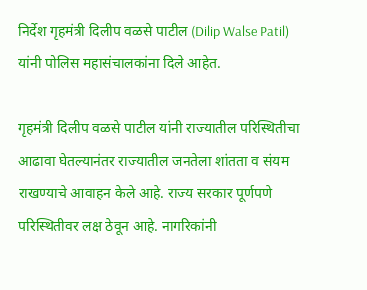निर्देश गृहमंत्री दिलीप वळसे पाटील (Dilip Walse Patil) यांनी पोलिस महासंचालकांना दिले आहेत.

गृहमंत्री दिलीप वळसे पाटील यांनी राज्यातील परिस्थितीचा आढावा घेतल्यानंतर राज्यातील जनतेला शांतता व संयम राखण्याचे आवाहन केले आहे. राज्य सरकार पूर्णपणे परिस्थितीवर लक्ष ठेवून आहे. नागरिकांनी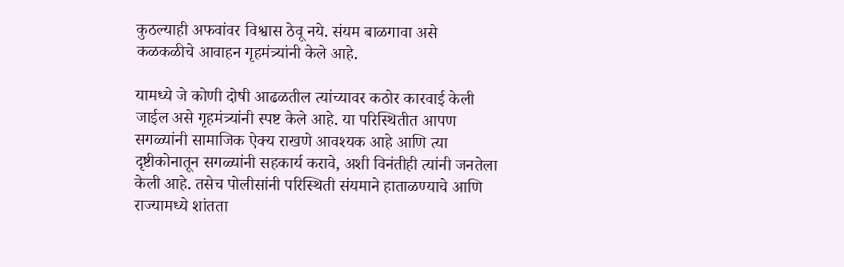कुठल्याही अफवांवर विश्वास ठेवू नये. संयम बाळगावा असे कळकळीचे आवाहन गृहमंत्र्यांनी केले आहे.

यामध्ये जे कोणी दोषी आढळतील त्यांच्यावर कठोर कारवाई केली जाईल असे गृहमंत्र्यांनी स्पष्ट केले आहे. या परिस्थितीत आपण सगळ्यांनी सामाजिक ऐक्य राखणे आवश्यक आहे आणि त्या दृष्टीकोनातून सगळ्यांनी सहकार्य करावे, अशी विनंतीही त्यांनी जनतेला केली आहे. तसेच पोलीसांनी परिस्थिती संयमाने हाताळण्याचे आणि राज्यामध्ये शांतता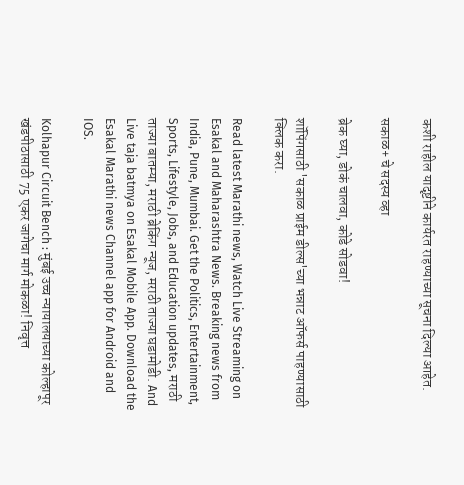कशी राहील यादृष्टीने कार्यरत राहण्याच्या सूचना दिल्या आहेत.

सकाळ+ चे सदस्य व्हा

ब्रेक घ्या, डोकं चालवा, कोडे सोडवा!

शॉपिंगसाठी 'सकाळ प्राईम डील्स'च्या भन्नाट ऑफर्स पाहण्यासाठी क्लिक करा.

Read latest Marathi news, Watch Live Streaming on Esakal and Maharashtra News. Breaking news from India, Pune, Mumbai. Get the Politics, Entertainment, Sports, Lifestyle, Jobs, and Education updates, मराठी ताज्या बातम्या, मराठी ब्रेकिंग न्यूज, मराठी ताज्या घडामोडी. And Live taja batmya on Esakal Mobile App. Download the Esakal Marathi news Channel app for Android and IOS.

Kolhapur Circuit Bench : मुंबई उच्च न्यायालयाच्या कोल्हापूर खंडपीठासाठी 75 एकर जागेचा मार्ग मोकळा! निवृत्त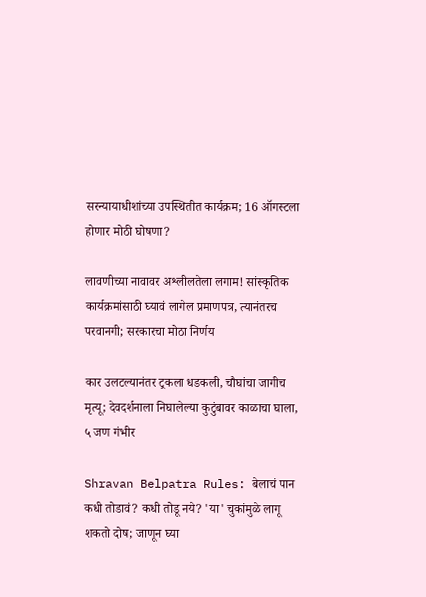सरन्यायाधीशांच्या उपस्थितीत कार्यक्रम; 16 ऑगस्टला होणार मोठी घोषणा?

लावणीच्या नावावर अश्लीलतेला लगाम! सांस्कृतिक कार्यक्रमांसाठी घ्यावं लागेल प्रमाणपत्र, त्यानंतरच परवानगी; सरकारचा मोठा निर्णय

कार उलटल्यानंतर ट्रकला धडकली, चौघांचा जागीच मृत्यू; देवदर्शनाला निघालेल्या कुटुंबावर काळाचा घाला, ५ जण गंभीर

Shravan Belpatra Rules: बेलाचं पान कधी तोडावं? कधी तोडू नये? 'या' चुकांमुळे लागू शकतो दोष; जाणून घ्या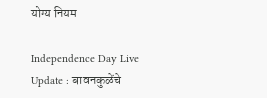योग्य नियम

Independence Day Live Update : बावनकुळेंचे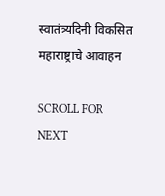स्वातंत्र्यदिनी विकसित महाराष्ट्राचे आवाहन

SCROLL FOR NEXT